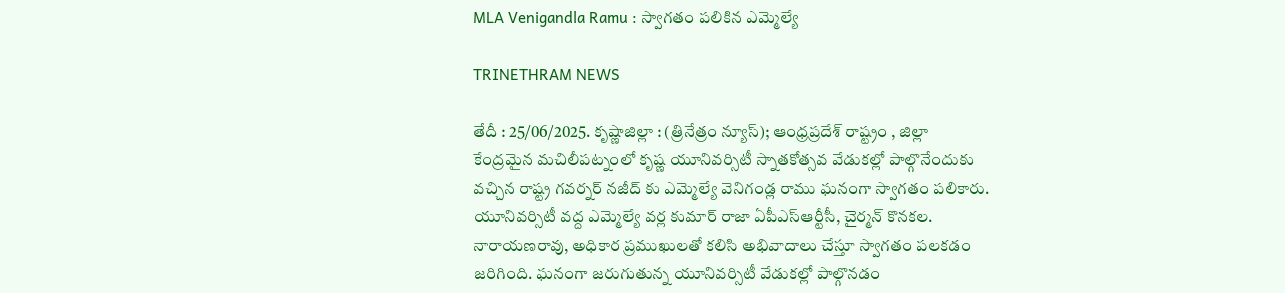MLA Venigandla Ramu : స్వాగతం పలికిన ఎమ్మెల్యే

TRINETHRAM NEWS

తేదీ : 25/06/2025. కృష్ణాజిల్లా : (త్రినేత్రం న్యూస్); ఆంధ్రప్రదేశ్ రాష్ట్రం , జిల్లా కేంద్రమైన మచిలీపట్నంలో కృష్ణ యూనివర్సిటీ స్నాతకోత్సవ వేడుకల్లో పాల్గొనేందుకు వచ్చిన రాష్ట్ర గవర్నర్ నజీద్ కు ఎమ్మెల్యే వెనిగండ్ల రాము ఘనంగా స్వాగతం పలికారు. యూనివర్సిటీ వద్ద ఎమ్మెల్యే వర్ల కుమార్ రాజా ఏపీఎస్ఆర్టీసీ, చైర్మన్ కొనకల. నారాయణరావు, అధికార ప్రముఖులతో కలిసి అభివాదాలు చేస్తూ స్వాగతం పలకడం జరిగింది. ఘనంగా జరుగుతున్న యూనివర్సిటీ వేడుకల్లో పాల్గొనడం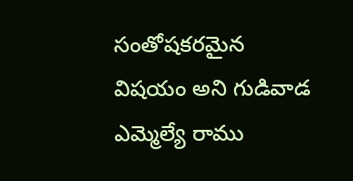సంతోషకరమైన విషయం అని గుడివాడ ఎమ్మెల్యే రాము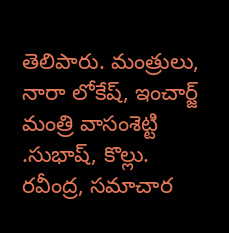తెలిపారు. మంత్రులు, నారా లోకేష్, ఇంచార్జ్ మంత్రి వాసంశెట్టి .సుభాష్, కొల్లు. రవీంద్ర, సమాచార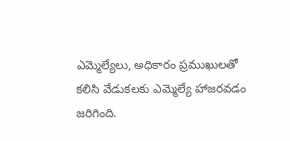ఎమ్మెల్యేలు, అధికారం ప్రముఖులతో కలిసి వేడుకలకు ఎమ్మెల్యే హాజరవడం జరిగింది.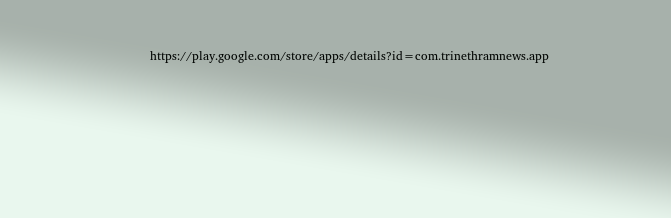https://play.google.com/store/apps/details?id=com.trinethramnews.app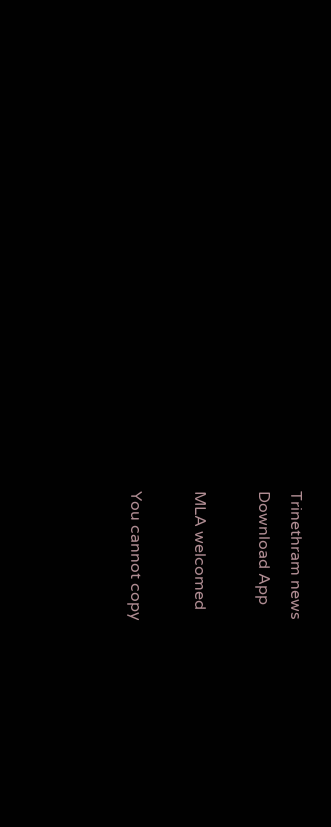Trinethram news
Download App

MLA welcomed

You cannot copy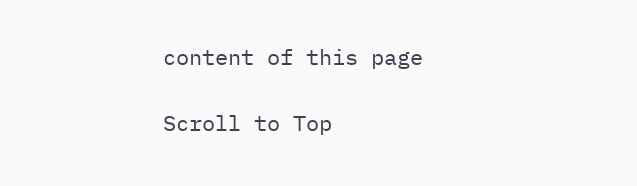content of this page

Scroll to Top